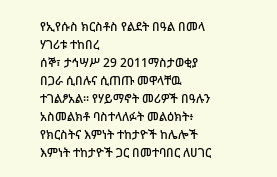የኢየሱስ ክርስቶስ የልደት በዓል በመላ ሃገሪቱ ተከበረ
ሰኞ፣ ታኅሣሥ 29 2011ማስታወቂያ
በጋራ ሲበሉና ሲጠጡ መዋላቸዉ ተገልፆአል። የሃይማኖት መሪዎች በዓሉን አስመልክቶ ባስተላለፉት መልዕክት፥ የክርስትና እምነት ተከታዮች ከሌሎች እምነት ተከታዮች ጋር በመተባበር ለሀገር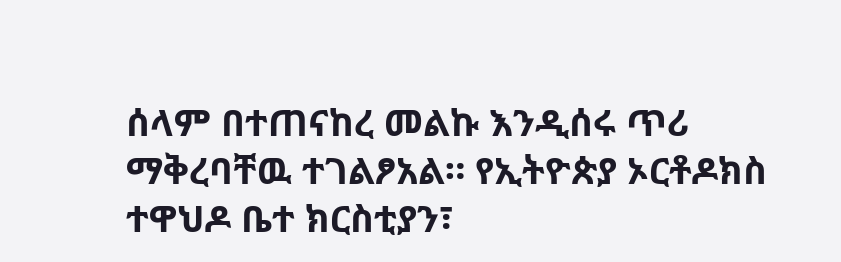ሰላም በተጠናከረ መልኩ እንዲሰሩ ጥሪ ማቅረባቸዉ ተገልፆአል። የኢትዮጵያ ኦርቶዶክስ ተዋህዶ ቤተ ክርስቲያን፣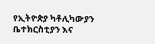የኢትዮጵያ ካቶሊካውያን ቤተክርስቲያን እና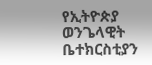የኢትዮጵያ ወንጌላዊት ቤተክርስቲያን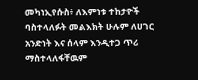መካነኢየሱስ፥ ለእምነቱ ተከታዮች ባስተላለፉት መልእክት ሁሉም ለሀገር አንድነት እና ሰላም እንዲተጋ ጥሪ ማስተላለፋቸዉም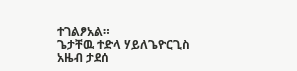ተገልፆአል።
ጌታቸዉ ተድላ ሃይለጌዮርጊስ
አዜብ ታደሰ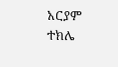አርያም ተክሌ